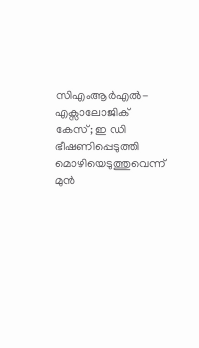സിഎംആർഎൽ-എക്സാലോജിക് കേസ്; ഇ ഡി ഭീഷണിപ്പെടുത്തി മൊഴിയെടുത്തുവെന്ന് മുൻ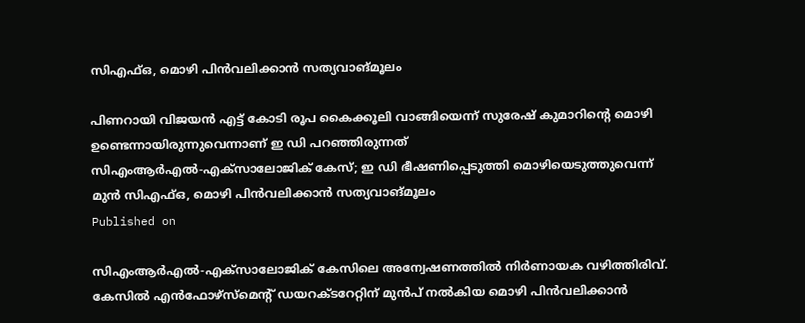സിഎഫ്ഒ, മൊഴി പിൻവലിക്കാൻ സത്യവാങ്മൂലം

പിണറായി വിജയൻ എട്ട് കോടി രൂപ കൈക്കൂലി വാങ്ങിയെന്ന് സുരേഷ് കുമാറിന്റെ മൊഴി ഉണ്ടെന്നായിരുന്നുവെന്നാണ് ഇ ഡി പറഞ്ഞിരുന്നത്
സിഎംആർഎൽ-എക്സാലോജിക് കേസ്; ഇ ഡി ഭീഷണിപ്പെടുത്തി മൊഴിയെടുത്തുവെന്ന് മുൻ സിഎഫ്ഒ, മൊഴി പിൻവലിക്കാൻ സത്യവാങ്മൂലം
Published on

സിഎംആർഎൽ-എക്സാലോജിക് കേസിലെ അന്വേഷണത്തിൽ നിർണായക വഴിത്തിരിവ്. കേസിൽ എൻഫോഴ്സ്മെന്റ് ഡയറക്ടറേറ്റിന് മുൻപ് നൽകിയ മൊഴി പിൻവലിക്കാൻ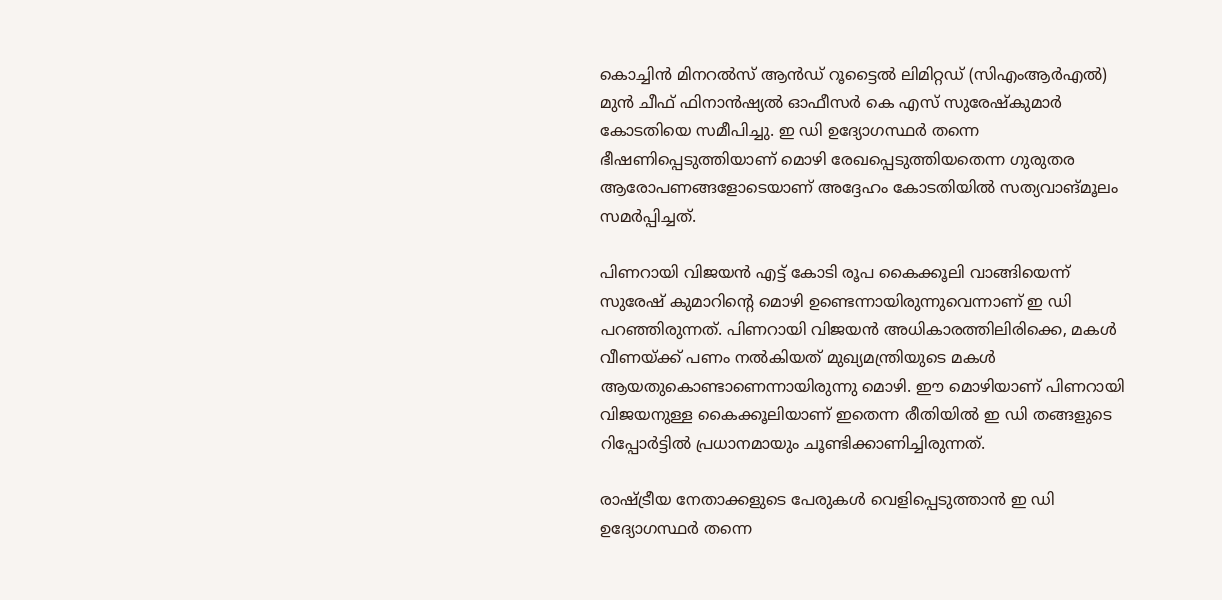കൊച്ചിൻ മിനറൽസ് ആൻഡ് റൂട്ടൈൽ ലിമിറ്റഡ് (സിഎംആർഎൽ) മുൻ ചീഫ് ഫിനാൻഷ്യൽ ഓഫീസർ കെ എസ് സുരേഷ്കുമാർ കോടതിയെ സമീപിച്ചു. ഇ ഡി ഉദ്യോഗസ്ഥർ തന്നെ ഭീഷണിപ്പെടുത്തിയാണ് മൊഴി രേഖപ്പെടുത്തിയതെന്ന ഗുരുതര ആരോപണങ്ങളോടെയാണ് അദ്ദേഹം കോടതിയിൽ സത്യവാങ്മൂലം സമർപ്പിച്ചത്.

പിണറായി വിജയൻ എട്ട് കോടി രൂപ കൈക്കൂലി വാങ്ങിയെന്ന് സുരേഷ് കുമാറിന്റെ മൊഴി ഉണ്ടെന്നായിരുന്നുവെന്നാണ് ഇ ഡി പറഞ്ഞിരുന്നത്. പിണറായി വിജയൻ അധികാരത്തിലിരിക്കെ, മകൾ വീണയ്ക്ക് പണം നൽകിയത് മുഖ്യമന്ത്രിയുടെ മകൾ ആയതുകൊണ്ടാണെന്നായിരുന്നു മൊഴി. ഈ മൊഴിയാണ് പിണറായി വിജയനുള്ള കൈക്കൂലിയാണ് ഇതെന്ന രീതിയിൽ ഇ ഡി തങ്ങളുടെ റിപ്പോർട്ടിൽ പ്രധാനമായും ചൂണ്ടിക്കാണിച്ചിരുന്നത്.

രാഷ്ട്രീയ നേതാക്കളുടെ പേരുകൾ വെളിപ്പെടുത്താൻ ഇ ഡി ഉദ്യോഗസ്ഥർ തന്നെ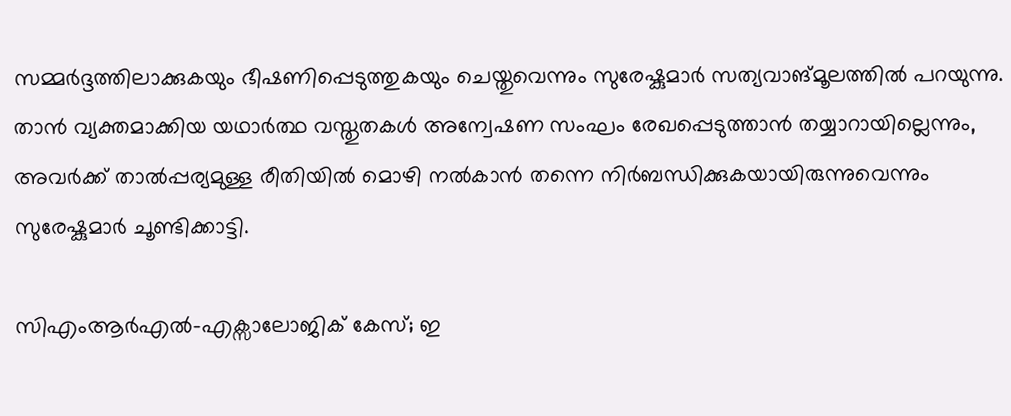സമ്മർദ്ദത്തിലാക്കുകയും ഭീഷണിപ്പെടുത്തുകയും ചെയ്തുവെന്നും സുരേഷ്കുമാർ സത്യവാങ്മൂലത്തിൽ പറയുന്നു. താൻ വ്യക്തമാക്കിയ യഥാർത്ഥ വസ്തുതകൾ അന്വേഷണ സംഘം രേഖപ്പെടുത്താൻ തയ്യാറായില്ലെന്നും, അവർക്ക് താൽപ്പര്യമുള്ള രീതിയിൽ മൊഴി നൽകാൻ തന്നെ നിർബന്ധിക്കുകയായിരുന്നുവെന്നും സുരേഷ്കുമാർ ചൂണ്ടിക്കാട്ടി.

സിഎംആർഎൽ-എക്സാലോജിക് കേസ്; ഇ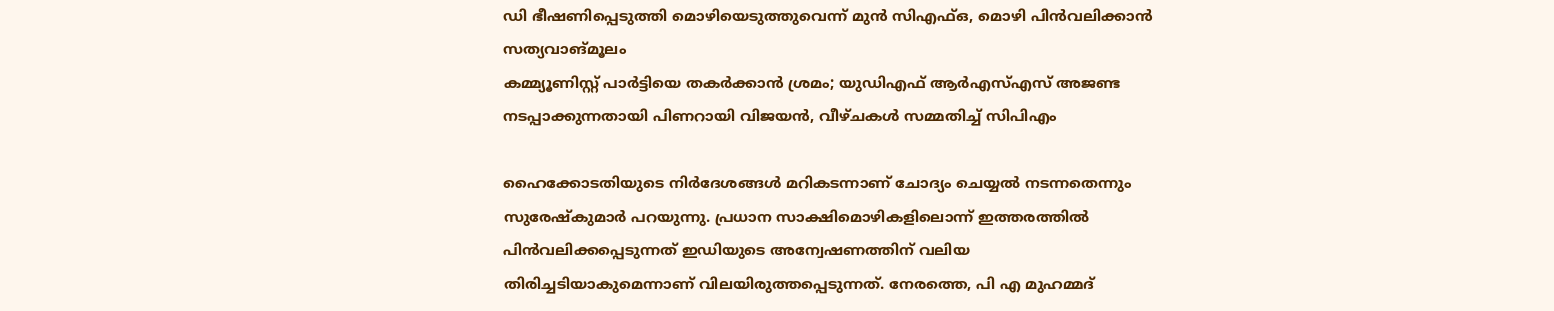ഡി ഭീഷണിപ്പെടുത്തി മൊഴിയെടുത്തുവെന്ന് മുൻ സിഎഫ്ഒ, മൊഴി പിൻവലിക്കാൻ സത്യവാങ്മൂലം
കമ്മ്യൂണിസ്റ്റ് പാർട്ടിയെ തകർക്കാൻ ശ്രമം; യുഡിഎഫ് ആർഎസ്എസ് അജണ്ട നടപ്പാക്കുന്നതായി പിണറായി വിജയൻ, വീഴ്ചകൾ സമ്മതിച്ച് സിപിഎം

ഹൈക്കോടതിയുടെ നിർദേശങ്ങൾ മറികടന്നാണ് ചോദ്യം ചെയ്യൽ നടന്നതെന്നും സുരേഷ്കുമാർ പറയുന്നു. പ്രധാന സാക്ഷിമൊഴികളിലൊന്ന് ഇത്തരത്തിൽ പിൻവലിക്കപ്പെടുന്നത് ഇഡിയുടെ അന്വേഷണത്തിന് വലിയ തിരിച്ചടിയാകുമെന്നാണ് വിലയിരുത്തപ്പെടുന്നത്. നേരത്തെ, പി എ മുഹമ്മദ്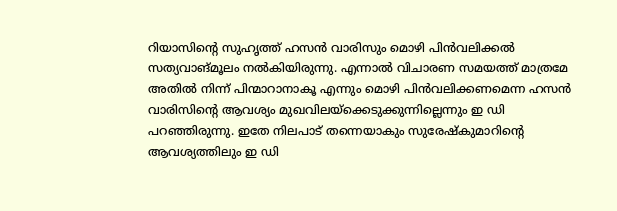റിയാസിന്റെ സുഹൃത്ത് ഹസൻ വാരിസും മൊഴി പിൻവലിക്കൽ സത്യവാങ്മൂലം നൽകിയിരുന്നു. എന്നാൽ വിചാരണ സമയത്ത് മാത്രമേ അതിൽ നിന്ന് പിന്മാറാനാകൂ എന്നും മൊഴി പിൻവലിക്കണമെന്ന ഹസൻ വാരിസിന്റെ ആവശ്യം മുഖവിലയ്‌ക്കെടുക്കുന്നില്ലെന്നും ഇ ഡി പറഞ്ഞിരുന്നു. ഇതേ നിലപാട് തന്നെയാകും സുരേഷ്കുമാറിന്റെ ആവശ്യത്തിലും ഇ ഡി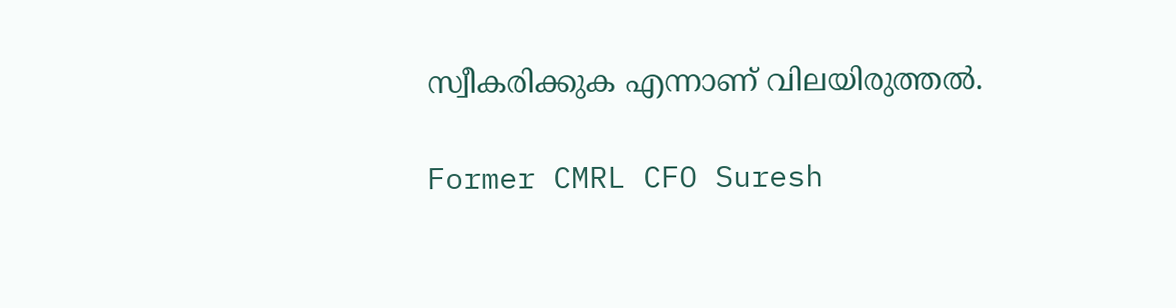സ്വീകരിക്കുക എന്നാണ് വിലയിരുത്തൽ.

Former CMRL CFO Suresh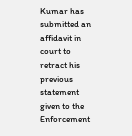Kumar has submitted an affidavit in court to retract his previous statement given to the Enforcement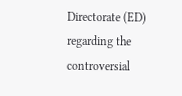Directorate (ED) regarding the controversial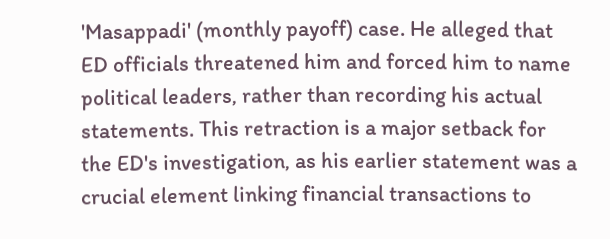'Masappadi' (monthly payoff) case. He alleged that ED officials threatened him and forced him to name political leaders, rather than recording his actual statements. This retraction is a major setback for the ED's investigation, as his earlier statement was a crucial element linking financial transactions to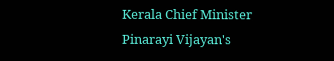Kerala Chief Minister Pinarayi Vijayan's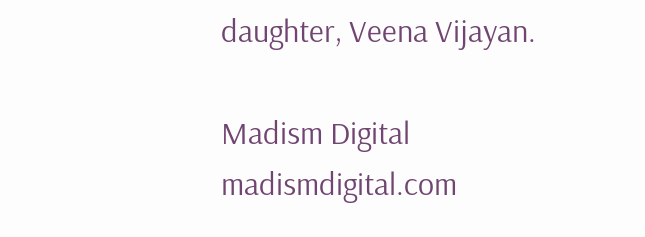daughter, Veena Vijayan.

Madism Digital
madismdigital.com